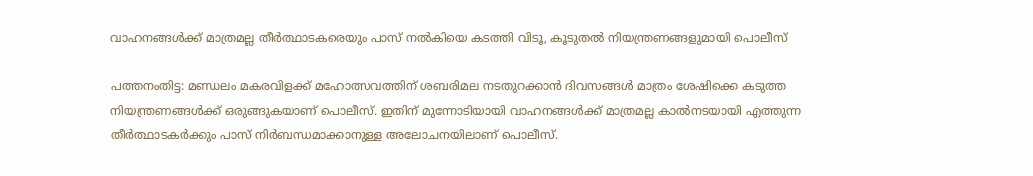വാഹനങ്ങള്‍ക്ക് മാത്രമല്ല തീര്‍ത്ഥാടകരെയും പാസ് നല്‍കിയെ കടത്തി വിടൂ, കൂടുതല്‍ നിയന്ത്രണങ്ങളുമായി പൊലീസ്

പത്തനംതിട്ട: മണ്ഡലം മകരവിളക്ക് മഹോത്സവത്തിന് ശബരിമല നടതുറക്കാന്‍ ദിവസങ്ങള്‍ മാത്രം ശേഷിക്കെ കടുത്ത നിയന്ത്രണങ്ങള്‍ക്ക് ഒരുങ്ങുകയാണ് പൊലീസ്. ഇതിന് മുന്നോടിയായി വാഹനങ്ങള്‍ക്ക് മാത്രമല്ല കാല്‍നടയായി എത്തുന്ന തീര്‍ത്ഥാടകര്‍ക്കും പാസ് നിര്‍ബന്ധമാക്കാനുള്ള അലോചനയിലാണ് പൊലീസ്.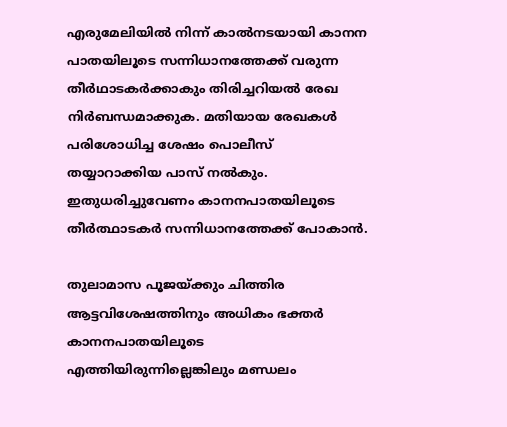എരുമേലിയില്‍ നിന്ന് കാല്‍നടയായി കാനന പാതയിലൂടെ സന്നിധാനത്തേക്ക് വരുന്ന തീര്‍ഥാടകര്‍ക്കാകും തിരിച്ചറിയല്‍ രേഖ നിര്‍ബന്ധമാക്കുക. മതിയായ രേഖകള്‍ പരിശോധിച്ച ശേഷം പൊലീസ് തയ്യാറാക്കിയ പാസ്‌ നല്‍കും. ഇതുധരിച്ചുവേണം കാനനപാതയിലൂടെ തീര്‍ത്ഥാടകര്‍ സന്നിധാനത്തേക്ക് പോകാന്‍.

തുലാമാസ പൂജയ്‌ക്കും ചിത്തിര ആട്ടവിശേഷത്തിനും അധികം ഭക്തര്‍ കാനനപാതയിലൂടെ എത്തിയിരുന്നില്ലെങ്കിലും മണ്ഡലം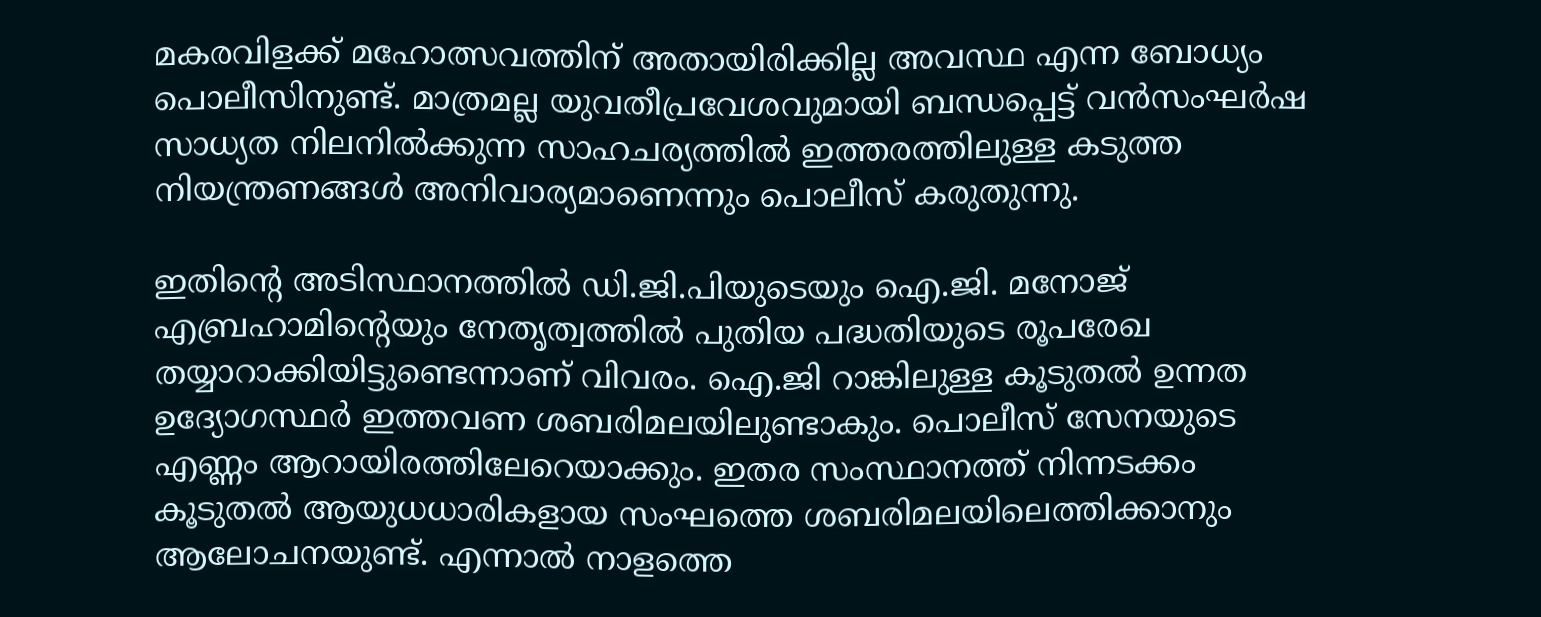മകരവിളക്ക് മഹോത്സവത്തിന് അതായിരിക്കില്ല അവസ്ഥ എന്ന ബോധ്യം പൊലീസിനുണ്ട്. മാത്രമല്ല യുവതീപ്രവേശവുമായി ബന്ധപ്പെട്ട് വന്‍സംഘര്‍ഷ സാധ്യത നിലനില്‍ക്കുന്ന സാഹചര്യത്തില്‍ ഇത്തരത്തിലുള്ള കടുത്ത നിയന്ത്രണങ്ങള്‍ അനിവാര്യമാണെന്നും പൊലീസ് കരുതുന്നു.

ഇതിന്റെ അടിസ്ഥാനത്തില്‍ ഡി.ജി.പിയുടെയും ഐ.ജി. മനോജ് എബ്രഹാമിന്റെയും നേതൃത്വത്തില്‍ പുതിയ പദ്ധതിയുടെ രൂപരേഖ തയ്യാറാക്കിയിട്ടുണ്ടെന്നാണ് വിവരം. ഐ.ജി റാങ്കിലുള്ള കൂടുതല്‍ ഉന്നത ഉദ്യോഗസ്ഥര്‍ ഇത്തവണ ശബരിമലയിലുണ്ടാകും. പൊലീസ് സേനയുടെ എണ്ണം ആറായിരത്തിലേറെയാക്കും. ഇതര സംസ്ഥാനത്ത് നിന്നടക്കം കൂടുതല്‍ ആയുധധാരികളായ സംഘത്തെ ശബരിമലയിലെത്തിക്കാനും ആലോചനയുണ്ട്. എന്നാല്‍ നാളത്തെ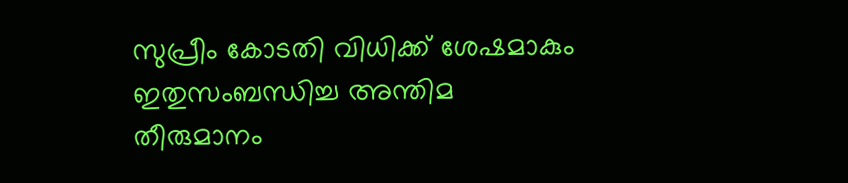സുപ്രീം കോടതി വിധിക്ക് ശേഷമാകും ഇതുസംബന്ധിച്ച അന്തിമ തീരുമാനം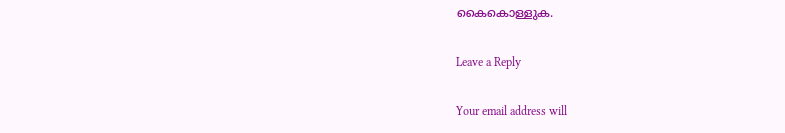കൈകൊള്ളുക.

Leave a Reply

Your email address will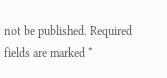not be published. Required fields are marked *